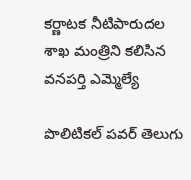కర్ణాటక నీటిపారుదల శాఖ మంత్రిని కలిసిన వనపర్తి ఎమ్మెల్యే

పొలిటికల్ పవర్ తెలుగు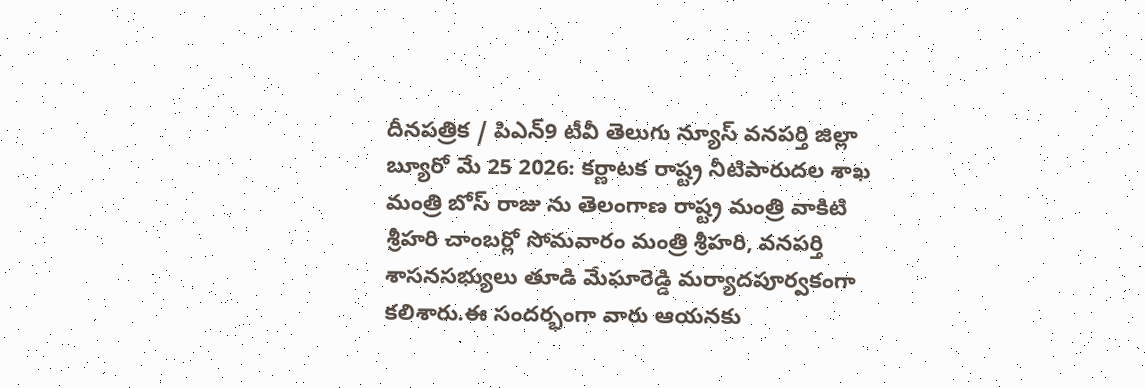దీనపత్రిక / పిఎన్9 టీవీ తెలుగు న్యూస్ వనపర్తి జిల్లా బ్యూరో మే 25 2026: కర్ణాటక రాష్ట్ర నీటిపారుదల శాఖ మంత్రి బోస్ రాజు ను తెలంగాణ రాష్ట్ర మంత్రి వాకిటి శ్రీహరి చాంబర్లో సోమవారం మంత్రి శ్రీహరి, వనపర్తి శాసనసభ్యులు తూడి మేఘారెడ్డి మర్యాదపూర్వకంగా కలిశారు.ఈ సందర్భంగా వారు ఆయనకు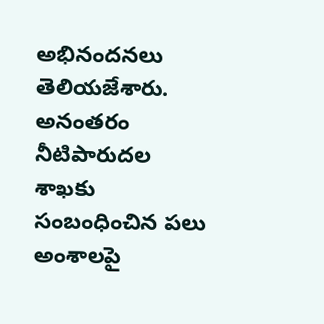అభినందనలు తెలియజేశారు. అనంతరం నీటిపారుదల శాఖకు సంబంధించిన పలు అంశాలపై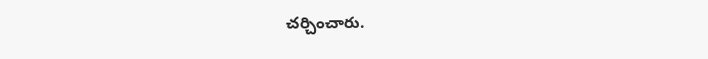చర్చించారు.